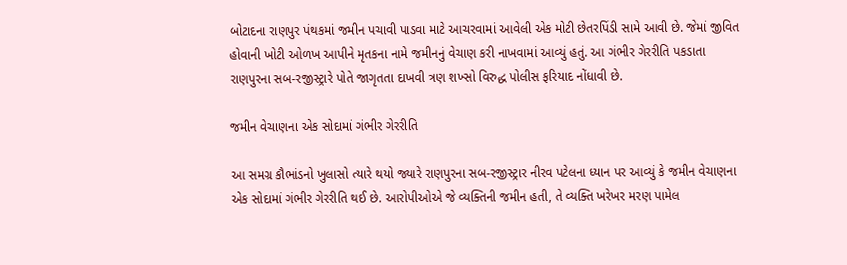બોટાદના રાણપુર પંથકમાં જમીન પચાવી પાડવા માટે આચરવામાં આવેલી એક મોટી છેતરપિંડી સામે આવી છે. જેમાં જીવિત હોવાની ખોટી ઓળખ આપીને મૃતકના નામે જમીનનું વેચાણ કરી નાખવામાં આવ્યું હતું. આ ગંભીર ગેરરીતિ પકડાતા રાણપુરના સબ-રજીસ્ટ્રારે પોતે જાગૃતતા દાખવી ત્રણ શખ્સો વિરુદ્ધ પોલીસ ફરિયાદ નોંધાવી છે.

જમીન વેચાણના એક સોદામાં ગંભીર ગેરરીતિ

આ સમગ્ર કૌભાંડનો ખુલાસો ત્યારે થયો જ્યારે રાણપુરના સબ-રજીસ્ટ્રાર નીરવ પટેલના ધ્યાન પર આવ્યું કે જમીન વેચાણના એક સોદામાં ગંભીર ગેરરીતિ થઈ છે. આરોપીઓએ જે વ્યક્તિની જમીન હતી, તે વ્યક્તિ ખરેખર મરણ પામેલ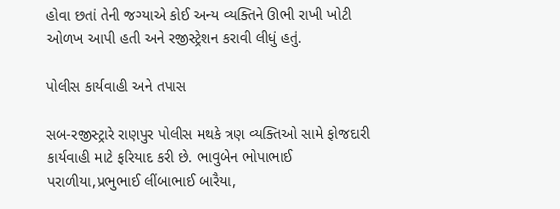હોવા છતાં તેની જગ્યાએ કોઈ અન્ય વ્યક્તિને ઊભી રાખી ખોટી ઓળખ આપી હતી અને રજીસ્ટ્રેશન કરાવી લીધું હતું.

પોલીસ કાર્યવાહી અને તપાસ

સબ-રજીસ્ટ્રારે રાણપુર પોલીસ મથકે ત્રણ વ્યક્તિઓ સામે ફોજદારી કાર્યવાહી માટે ફરિયાદ કરી છે. ભાવુબેન ભોપાભાઈ પરાળીયા,પ્રભુભાઈ લીંબાભાઈ બારૈયા,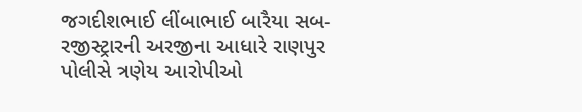જગદીશભાઈ લીંબાભાઈ બારૈયા સબ-રજીસ્ટ્રારની અરજીના આધારે રાણપુર પોલીસે ત્રણેય આરોપીઓ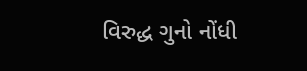વિરુદ્ધ ગુનો નોંધી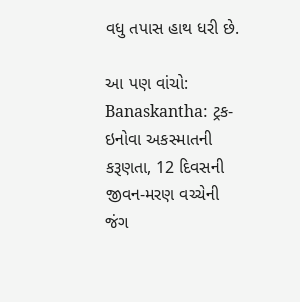વધુ તપાસ હાથ ધરી છે.

આ પણ વાંચો: Banaskantha: ટ્રક-ઇનોવા અકસ્માતની કરૂણતા, 12 દિવસની જીવન-મરણ વચ્ચેની જંગ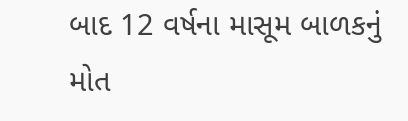બાદ 12 વર્ષના માસૂમ બાળકનું મોત